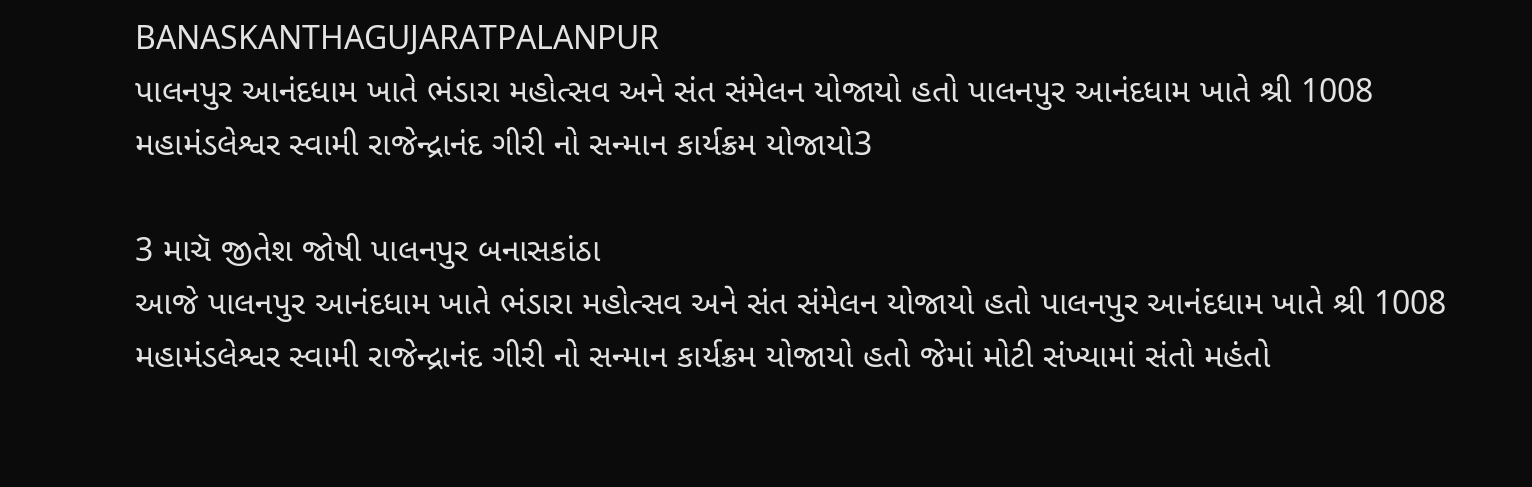BANASKANTHAGUJARATPALANPUR
પાલનપુર આનંદધામ ખાતે ભંડારા મહોત્સવ અને સંત સંમેલન યોજાયો હતો પાલનપુર આનંદધામ ખાતે શ્રી 1008 મહામંડલેશ્વર સ્વામી રાજેન્દ્રાનંદ ગીરી નો સન્માન કાર્યક્રમ યોજાયો3

3 માચૅ જીતેશ જોષી પાલનપુર બનાસકાંઠા
આજે પાલનપુર આનંદધામ ખાતે ભંડારા મહોત્સવ અને સંત સંમેલન યોજાયો હતો પાલનપુર આનંદધામ ખાતે શ્રી 1008 મહામંડલેશ્વર સ્વામી રાજેન્દ્રાનંદ ગીરી નો સન્માન કાર્યક્રમ યોજાયો હતો જેમાં મોટી સંખ્યામાં સંતો મહંતો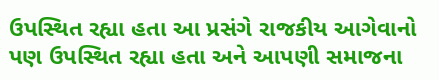ઉપસ્થિત રહ્યા હતા આ પ્રસંગે રાજકીય આગેવાનો પણ ઉપસ્થિત રહ્યા હતા અને આપણી સમાજના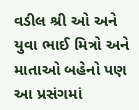વડીલ શ્રી ઓ અને યુવા ભાઈ મિત્રો અને માતાઓ બહેનો પણ આ પ્રસંગમાં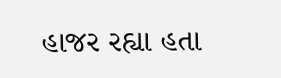હાજર રહ્યા હતા